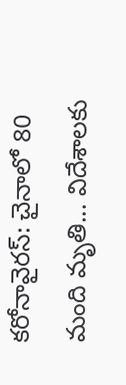కరోనావైరస్: చైనాలో 80 మంది మృతి... విదేశాలకు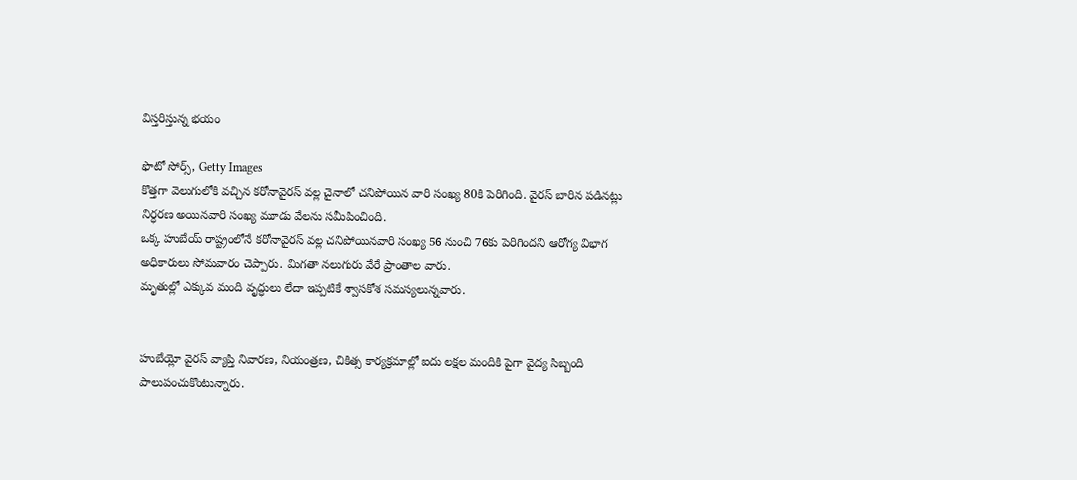విస్తరిస్తున్న భయం

ఫొటో సోర్స్, Getty Images
కొత్తగా వెలుగులోకి వచ్చిన కరోనావైరస్ వల్ల చైనాలో చనిపోయిన వారి సంఖ్య 80కి పెరిగింది. వైరస్ బారిన పడినట్లు నిర్ధరణ అయినవారి సంఖ్య మూడు వేలను సమీపించింది.
ఒక్క హుబేయ్ రాష్ట్రంలోనే కరోనావైరస్ వల్ల చనిపోయినవారి సంఖ్య 56 నుంచి 76కు పెరిగిందని ఆరోగ్య విభాగ అధికారులు సోమవారం చెప్పారు. మిగతా నలుగురు వేరే ప్రాంతాల వారు.
మృతుల్లో ఎక్కువ మంది వృద్ధులు లేదా ఇప్పటికే శ్వాసకోశ సమస్యలున్నవారు.


హుబేయ్లో వైరస్ వ్యాప్తి నివారణ, నియంత్రణ, చికిత్స కార్యక్రమాల్లో ఐదు లక్షల మందికి పైగా వైద్య సిబ్బంది పాలుపంచుకొంటున్నారు.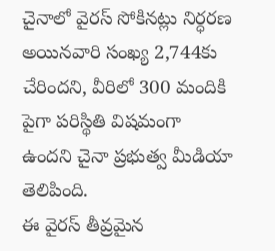చైనాలో వైరస్ సోకినట్లు నిర్ధరణ అయినవారి సంఖ్య 2,744కు చేరిందని, వీరిలో 300 మందికి పైగా పరిస్థితి విషమంగా ఉందని చైనా ప్రభుత్వ మీడియా తెలిపింది.
ఈ వైరస్ తీవ్రమైన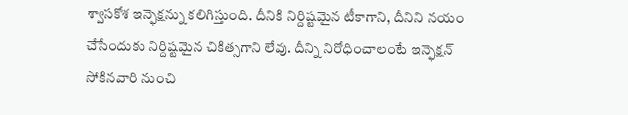శ్వాసకోశ ఇన్ఫెక్షన్ను కలిగిస్తుంది. దీనికి నిర్దిష్టమైన టీకాగాని, దీనిని నయం చేసేందుకు నిర్దిష్టమైన చికిత్సగాని లేవు. దీన్ని నిరోధించాలంటే ఇన్ఫెక్షన్ సోకినవారి నుంచి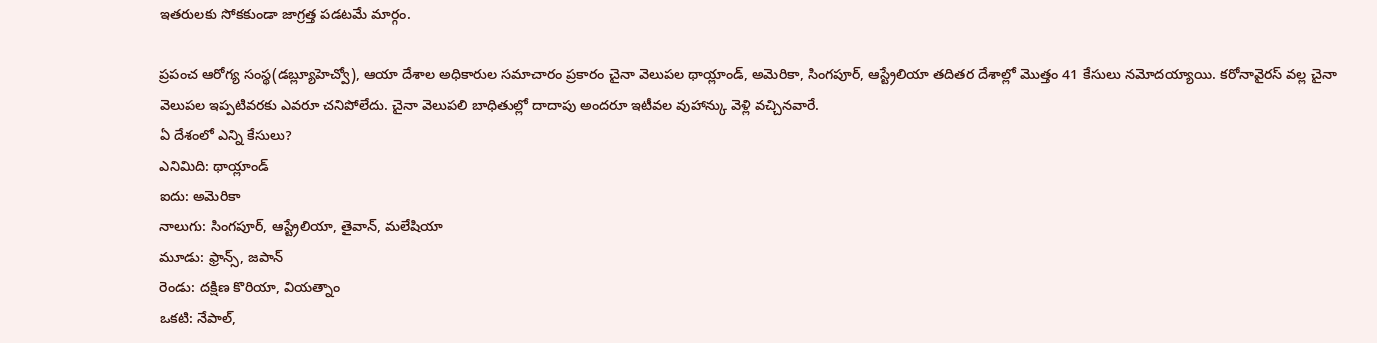ఇతరులకు సోకకుండా జాగ్రత్త పడటమే మార్గం.

ప్రపంచ ఆరోగ్య సంస్థ(డబ్ల్యూహెచ్వో), ఆయా దేశాల అధికారుల సమాచారం ప్రకారం చైనా వెలుపల థాయ్లాండ్, అమెరికా, సింగపూర్, ఆస్ట్రేలియా తదితర దేశాల్లో మొత్తం 41 కేసులు నమోదయ్యాయి. కరోనావైరస్ వల్ల చైనా వెలుపల ఇప్పటివరకు ఎవరూ చనిపోలేదు. చైనా వెలుపలి బాధితుల్లో దాదాపు అందరూ ఇటీవల వుహాన్కు వెళ్లి వచ్చినవారే.
ఏ దేశంలో ఎన్ని కేసులు?
ఎనిమిది: థాయ్లాండ్
ఐదు: అమెరికా
నాలుగు: సింగపూర్, ఆస్ట్రేలియా, తైవాన్, మలేషియా
మూడు: ఫ్రాన్స్, జపాన్
రెండు: దక్షిణ కొరియా, వియత్నాం
ఒకటి: నేపాల్,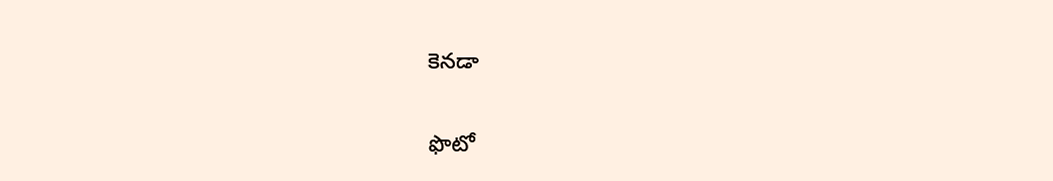కెనడా

ఫొటో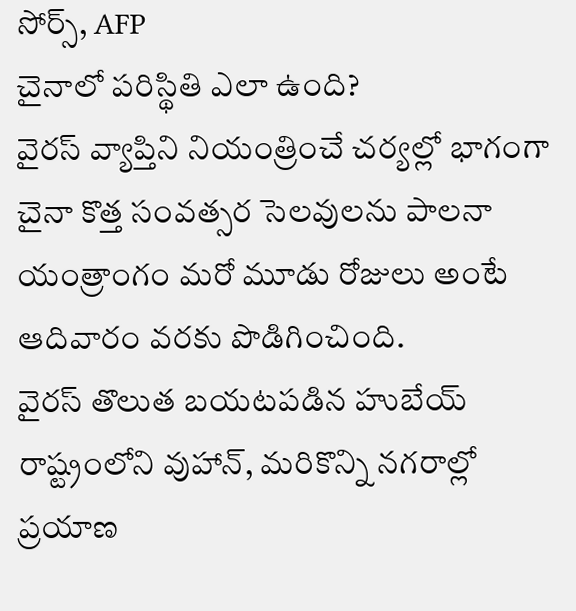సోర్స్, AFP
చైనాలో పరిస్థితి ఎలా ఉంది?
వైరస్ వ్యాప్తిని నియంత్రించే చర్యల్లో భాగంగా చైనా కొత్త సంవత్సర సెలవులను పాలనా యంత్రాంగం మరో మూడు రోజులు అంటే ఆదివారం వరకు పొడిగించింది.
వైరస్ తొలుత బయటపడిన హుబేయ్ రాష్ట్రంలోని వుహాన్, మరికొన్ని నగరాల్లో ప్రయాణ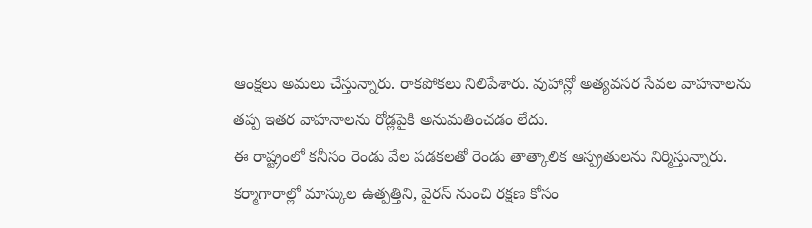ఆంక్షలు అమలు చేస్తున్నారు. రాకపోకలు నిలిపేశారు. వుహాన్లో అత్యవసర సేవల వాహనాలను తప్ప ఇతర వాహనాలను రోడ్లపైకి అనుమతించడం లేదు.
ఈ రాష్ట్రంలో కనీసం రెండు వేల పడకలతో రెండు తాత్కాలిక ఆస్ప్రతులను నిర్మిస్తున్నారు. కర్మాగారాల్లో మాస్కుల ఉత్పత్తిని, వైరస్ నుంచి రక్షణ కోసం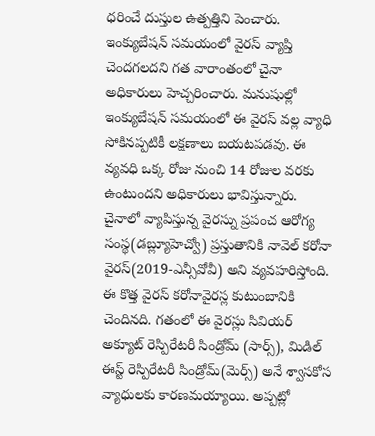ధరించే దుస్తుల ఉత్పత్తిని పెంచారు.
ఇంక్యుబేషన్ సమయంలో వైరస్ వ్యాప్తి చెందగలదని గత వారాంతంలో చైనా అధికారులు హెచ్చరించారు. మనుషుల్లో ఇంక్యుబేషన్ సమయంలో ఈ వైరస్ వల్ల వ్యాధి సోకినప్పటికీ లక్షణాలు బయటపడవు. ఈ వ్యవధి ఒక్క రోజు నుంచి 14 రోజుల వరకు ఉంటుందని అధికారులు భావిస్తున్నారు.
చైనాలో వ్యాపిస్తున్న వైరస్ను ప్రపంచ ఆరోగ్య సంస్థ(డబ్ల్యూహెచ్వో) ప్రస్తుతానికి నావెల్ కరోనా వైరస్(2019-ఎన్సీవోవీ) అని వ్యవహరిస్తోంది.
ఈ కొత్త వైరస్ కరోనావైరస్ల కుటుంబానికి చెందినది. గతంలో ఈ వైరస్లు సివియర్ అక్యూట్ రెస్పిరేటరీ సిండ్రోమ్ (సార్స్), మిడిల్ ఈస్ట్ రెస్పిరేటరీ సిండ్రోమ్(మెర్స్) అనే శ్వాసకోస వ్యాధులకు కారణమయ్యాయి. అప్పట్లో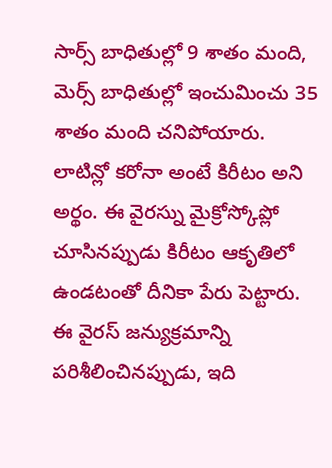సార్స్ బాధితుల్లో 9 శాతం మంది, మెర్స్ బాధితుల్లో ఇంచుమించు 35 శాతం మంది చనిపోయారు.
లాటిన్లో కరోనా అంటే కిరీటం అని అర్థం. ఈ వైరస్ను మైక్రోస్కోప్లో చూసినప్పుడు కిరీటం ఆకృతిలో ఉండటంతో దీనికా పేరు పెట్టారు. ఈ వైరస్ జన్యుక్రమాన్ని పరిశీలించినప్పుడు, ఇది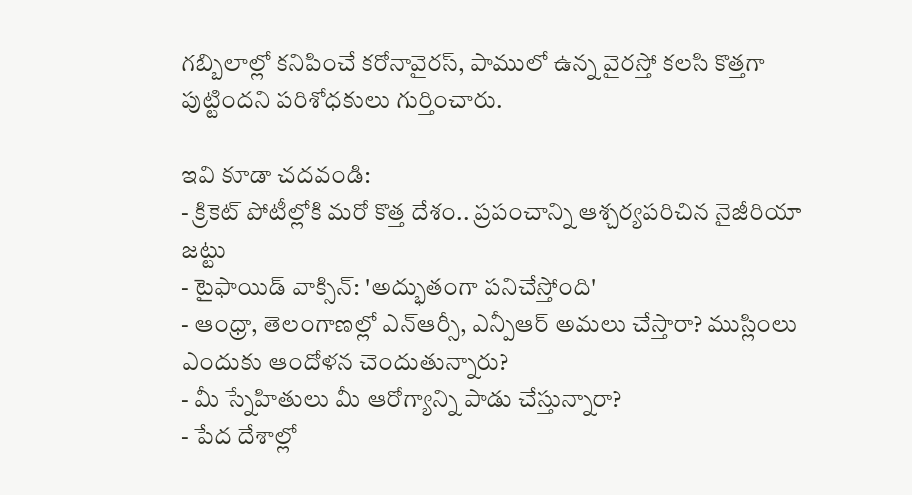గబ్బిలాల్లో కనిపించే కరోనావైరస్, పాములో ఉన్న వైరస్తో కలసి కొత్తగా పుట్టిందని పరిశోధకులు గుర్తించారు.

ఇవి కూడా చదవండి:
- క్రికెట్ పోటీల్లోకి మరో కొత్త దేశం.. ప్రపంచాన్ని ఆశ్చర్యపరిచిన నైజీరియా జట్టు
- టైఫాయిడ్ వాక్సిన్: 'అద్భుతంగా పనిచేస్తోంది'
- ఆంధ్రా, తెలంగాణల్లో ఎన్ఆర్సీ, ఎన్పీఆర్ అమలు చేస్తారా? ముస్లింలు ఎందుకు ఆందోళన చెందుతున్నారు?
- మీ స్నేహితులు మీ ఆరోగ్యాన్ని పాడు చేస్తున్నారా?
- పేద దేశాల్లో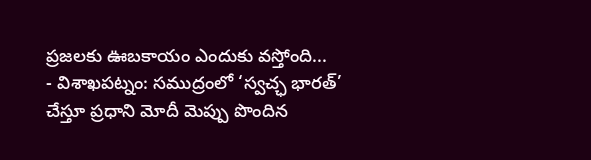ప్రజలకు ఊబకాయం ఎందుకు వస్తోంది...
- విశాఖపట్నం: సముద్రంలో ‘స్వచ్ఛ భారత్’ చేస్తూ ప్రధాని మోదీ మెప్పు పొందిన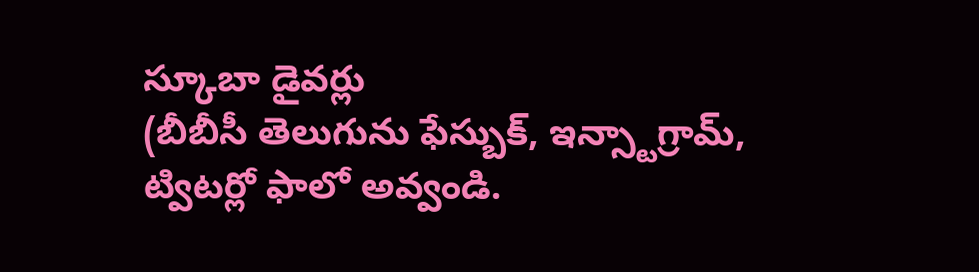స్కూబా డైవర్లు
(బీబీసీ తెలుగును ఫేస్బుక్, ఇన్స్టాగ్రామ్, ట్విటర్లో ఫాలో అవ్వండి.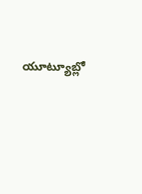యూట్యూబ్లో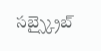సబ్స్క్రైబ్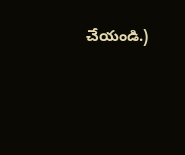చేయండి.)